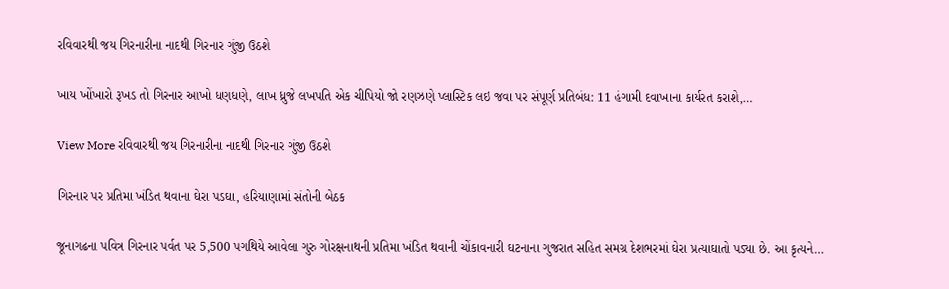રવિવારથી જય ગિરનારીના નાદથી ગિરનાર ગુંજી ઉઠશે

ખાય ખોંખારો રૂખડ તો ગિરનાર આખો ધણધણે, લાખ ધ્રુજે લખપતિ એક ચીપિયો જો રણઝણે પ્લાસ્ટિક લઇ જવા પર સંપૂર્ણ પ્રતિબંધ: 11 હંગામી દવાખાના કાર્યરત કરાશે,…

View More રવિવારથી જય ગિરનારીના નાદથી ગિરનાર ગુંજી ઉઠશે

ગિરનાર પર પ્રતિમા ખંડિત થવાના ઘેરા પડઘા, હરિયાણામાં સંતોની બેઠક

જૂનાગઢના પવિત્ર ગિરનાર પર્વત પર 5,500 પગથિયે આવેલા ગુરુ ગોરક્ષનાથની પ્રતિમા ખંડિત થવાની ચોંકાવનારી ઘટનાના ગુજરાત સહિત સમગ્ર દેશભરમાં ઘેરા પ્રત્યાઘાતો પડ્યા છે. આ કૃત્યને…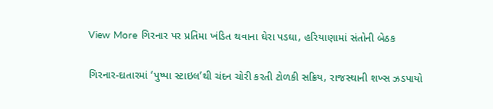View More ગિરનાર પર પ્રતિમા ખંડિત થવાના ઘેરા પડઘા, હરિયાણામાં સંતોની બેઠક

ગિરનાર-દાતારમાં ‘પુષ્પા સ્ટાઇલ’થી ચંદન ચોરી કરતી ટોળકી સક્રિય, રાજસ્થાની શખ્સ ઝડપાયો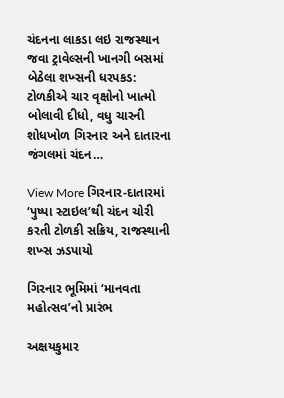ચંદનના લાકડા લઇ રાજસ્થાન જવા ટ્રાવેલ્સની ખાનગી બસમાં બેઠેલા શખ્સની ધરપકડ: ટોળકીએ ચાર વૃક્ષોનો ખાત્મો બોલાવી દીધો, વધુ ચારની શોધખોળ ગિરનાર અને દાતારના જંગલમાં ચંદન…

View More ગિરનાર-દાતારમાં ‘પુષ્પા સ્ટાઇલ’થી ચંદન ચોરી કરતી ટોળકી સક્રિય, રાજસ્થાની શખ્સ ઝડપાયો

ગિરનાર ભૂમિમાં ‘માનવતા મહોત્સવ’નો પ્રારંભ

અક્ષયકુમાર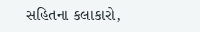સહિતના કલાકારો,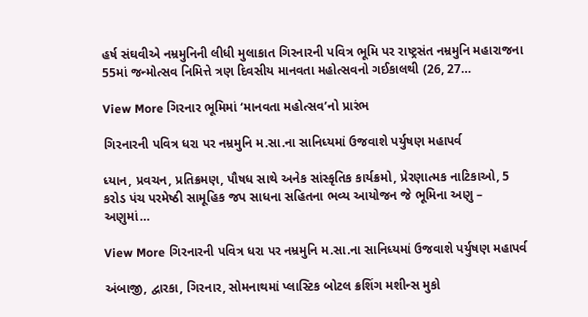હર્ષ સંઘવીએ નમ્રમુનિની લીધી મુલાકાત ગિરનારની પવિત્ર ભૂમિ પર રાષ્ટ્રસંત નમ્રમુનિ મહારાજના 55માં જન્મોત્સવ નિમિત્તે ત્રણ દિવસીય માનવતા મહોત્સવનો ગઈકાલથી (26, 27…

View More ગિરનાર ભૂમિમાં ‘માનવતા મહોત્સવ’નો પ્રારંભ

ગિરનારની પવિત્ર ધરા પર નમ્રમુનિ મ.સા.ના સાનિધ્યમાં ઉજવાશે પર્યુષણ મહાપર્વ

ધ્યાન, પ્રવચન, પ્રતિક્રમણ, પૌષધ સાથે અનેક સાંસ્કૃતિક કાર્યક્રમો, પ્રેરણાત્મક નાટિકાઓ, 5 કરોડ પંચ પરમેષ્ઠી સામૂહિક જપ સાધના સહિતના ભવ્ય આયોજન જે ભૂમિના અણુ – અણુમાં…

View More ગિરનારની પવિત્ર ધરા પર નમ્રમુનિ મ.સા.ના સાનિધ્યમાં ઉજવાશે પર્યુષણ મહાપર્વ

અંબાજી, દ્વારકા, ગિરનાર, સોમનાથમાં પ્લાસ્ટિક બોટલ ક્રશિંગ મશીન્સ મુકો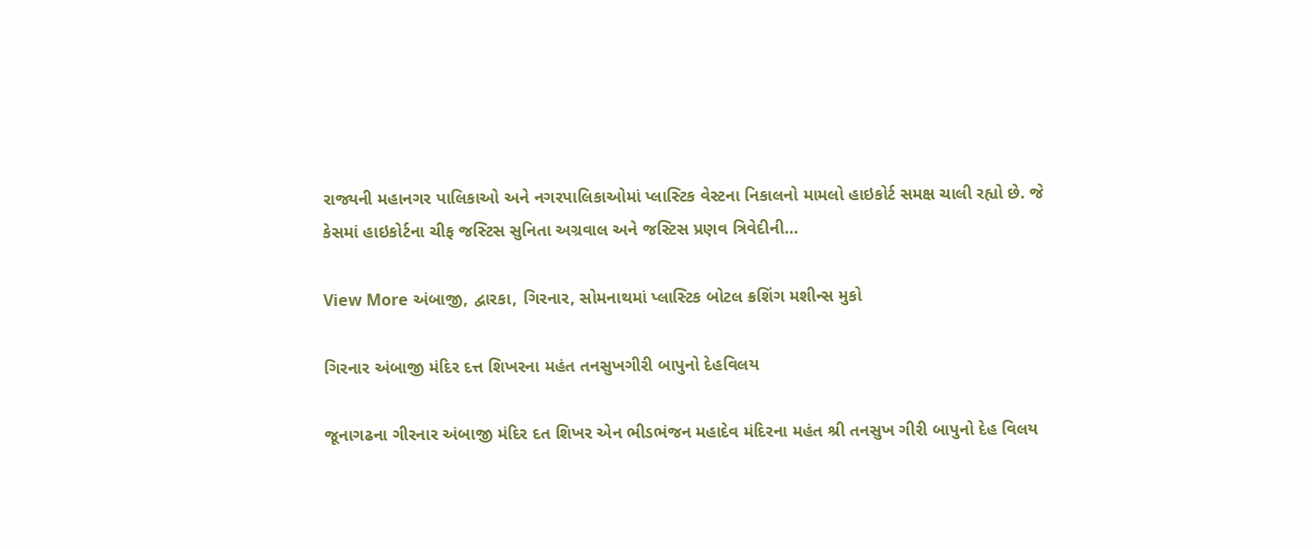રાજ્યની મહાનગર પાલિકાઓ અને નગરપાલિકાઓમાં પ્લાસ્ટિક વેસ્ટના નિકાલનો મામલો હાઇકોર્ટ સમક્ષ ચાલી રહ્યો છે. જે કેસમાં હાઇકોર્ટના ચીફ જસ્ટિસ સુનિતા અગ્રવાલ અને જસ્ટિસ પ્રણવ ત્રિવેદીની…

View More અંબાજી, દ્વારકા, ગિરનાર, સોમનાથમાં પ્લાસ્ટિક બોટલ ક્રશિંગ મશીન્સ મુકો

ગિરનાર અંબાજી મંદિર દત્ત શિખરના મહંત તનસુખગીરી બાપુનો દેહવિલય

જૂનાગઢના ગીરનાર અંબાજી મંદિર દત શિખર એન ભીડભંજન મહાદેવ મંદિરના મહંત શ્રી તનસુખ ગીરી બાપુનો દેહ વિલય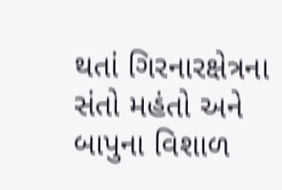થતાં ગિરનારક્ષેત્રના સંતો મહંતો અને બાપુના વિશાળ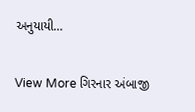અનુયાયી…

View More ગિરનાર અંબાજી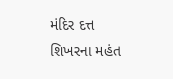મંદિર દત્ત શિખરના મહંત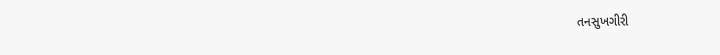તનસુખગીરી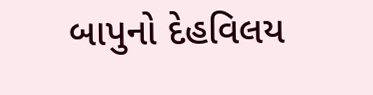બાપુનો દેહવિલય